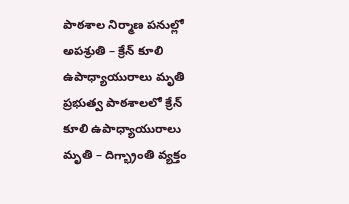పాఠశాల నిర్మాణ పనుల్లో అపశ్రుతి – క్రేన్ కూలి ఉపాధ్యాయురాలు మృతి
ప్రభుత్వ పాఠశాలలో క్రేన్ కూలి ఉపాధ్యాయురాలు మృతి – దిగ్భ్రాంతి వ్యక్తం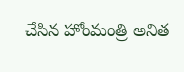చేసిన హోంమంత్రి అనిత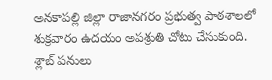అనకాపల్లి జిల్లా రాజానగరం ప్రభుత్వ పాఠశాలలో శుక్రవారం ఉదయం అపశ్రుతి చోటు చేసుకుంది. శ్లాబ్ పనులు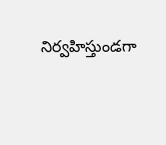నిర్వహిస్తుండగా